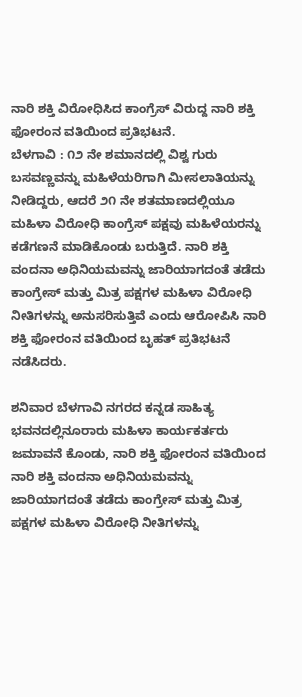ನಾರಿ ಶಕ್ತಿ ವಿರೋಧಿಸಿದ ಕಾಂಗ್ರೆಸ್ ವಿರುದ್ದ ನಾರಿ ಶಕ್ತಿ ಫೋರಂನ ವತಿಯಿಂದ ಪ್ರತಿಭಟನೆ.
ಬೆಳಗಾವಿ : ೧೨ ನೇ ಶಮಾನದಲ್ಲಿ ವಿಶ್ವ ಗುರು ಬಸವಣ್ಣವನ್ನು ಮಹಿಳೆಯರಿಗಾಗಿ ಮೀಸಲಾತಿಯನ್ನು ನೀಡಿದ್ದರು, ಆದರೆ ೨೧ ನೇ ಶತಮಾಣದಲ್ಲಿಯೂ ಮಹಿಳಾ ವಿರೋಧಿ ಕಾಂಗ್ರೆಸ್ ಪಕ್ಷವು ಮಹಿಳೆಯರನ್ನು ಕಡೆಗಣನೆ ಮಾಡಿಕೊಂಡು ಬರುತ್ತಿದೆ. ನಾರಿ ಶಕ್ತಿ ವಂದನಾ ಅಧಿನಿಯಮವನ್ನು ಜಾರಿಯಾಗದಂತೆ ತಡೆದು ಕಾಂಗ್ರೇಸ್ ಮತ್ತು ಮಿತ್ರ ಪಕ್ಷಗಳ ಮಹಿಳಾ ವಿರೋಧಿ ನೀತಿಗಳನ್ನು ಅನುಸರಿಸುತ್ತಿವೆ ಎಂದು ಆರೋಪಿಸಿ ನಾರಿ ಶಕ್ತಿ ಫೋರಂನ ವತಿಯಿಂದ ಬೃಹತ್ ಪ್ರತಿಭಟನೆ ನಡೆಸಿದರು.

ಶನಿವಾರ ಬೆಳಗಾವಿ ನಗರದ ಕನ್ನಡ ಸಾಹಿತ್ಯ ಭವನದಲ್ಲಿನೂರಾರು ಮಹಿಳಾ ಕಾರ್ಯಕರ್ತರು ಜಮಾವನೆ ಕೊಂಡು, ನಾರಿ ಶಕ್ತಿ ಫೋರಂನ ವತಿಯಿಂದ ನಾರಿ ಶಕ್ತಿ ವಂದನಾ ಅಧಿನಿಯಮವನ್ನು ಜಾರಿಯಾಗದಂತೆ ತಡೆದು ಕಾಂಗ್ರೇಸ್ ಮತ್ತು ಮಿತ್ರ ಪಕ್ಷಗಳ ಮಹಿಳಾ ವಿರೋಧಿ ನೀತಿಗಳನ್ನು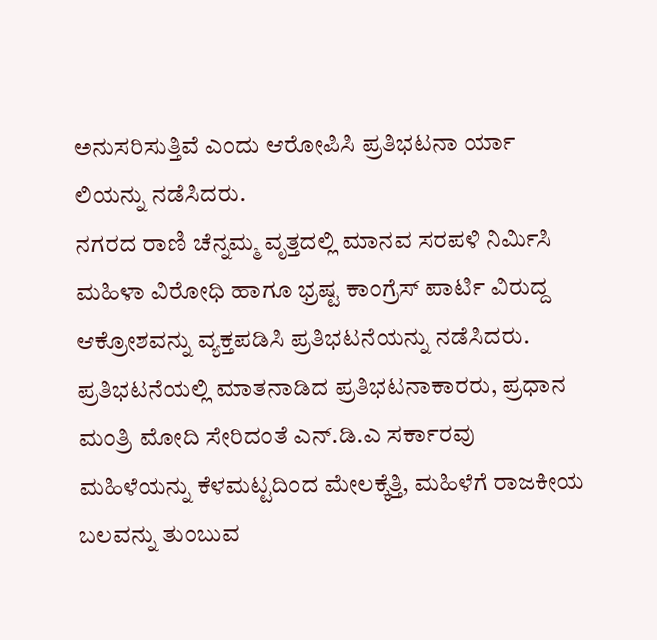ಅನುಸರಿಸುತ್ತಿವೆ ಎಂದು ಆರೋಪಿಸಿ ಪ್ರತಿಭಟನಾ ರ್ಯಾ ಲಿಯನ್ನು ನಡೆಸಿದರು.
ನಗರದ ರಾಣಿ ಚೆನ್ನಮ್ಮ ವೃತ್ತದಲ್ಲಿ ಮಾನವ ಸರಪಳಿ ನಿರ್ಮಿಸಿ ಮಹಿಳಾ ವಿರೋಧಿ ಹಾಗೂ ಭ್ರಷ್ಟ ಕಾಂಗ್ರೆಸ್ ಪಾರ್ಟಿ ವಿರುದ್ದ ಆಕ್ರೋಶವನ್ನು ವ್ಯಕ್ತಪಡಿಸಿ ಪ್ರತಿಭಟನೆಯನ್ನು ನಡೆಸಿದರು.
ಪ್ರತಿಭಟನೆಯಲ್ಲಿ ಮಾತನಾಡಿದ ಪ್ರತಿಭಟನಾಕಾರರು, ಪ್ರಧಾನ ಮಂತ್ರಿ ಮೋದಿ ಸೇರಿದಂತೆ ಎನ್.ಡಿ.ಎ ಸರ್ಕಾರವು ಮಹಿಳೆಯನ್ನು ಕೆಳಮಟ್ಟದಿಂದ ಮೇಲಕ್ಕೆತ್ತಿ, ಮಹಿಳೆಗೆ ರಾಜಕೀಯ ಬಲವನ್ನು ತುಂಬುವ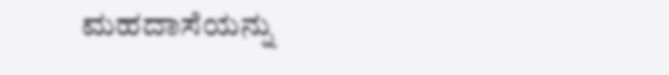ಮಹದಾಸೆಯನ್ನು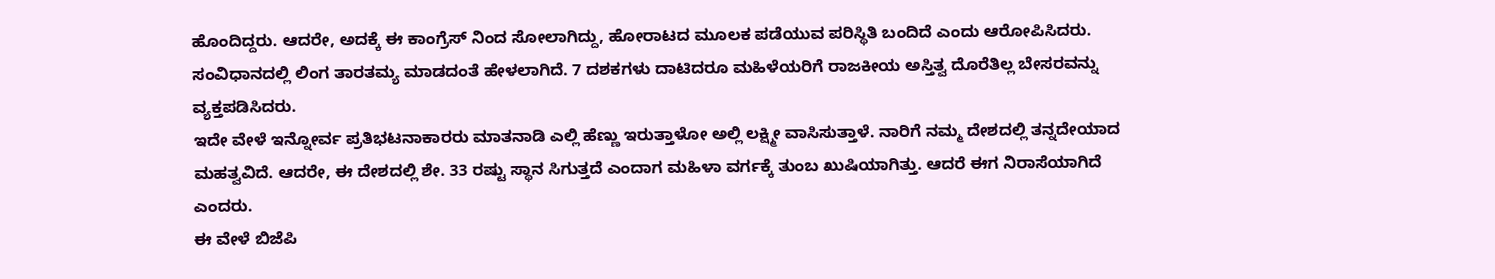ಹೊಂದಿದ್ದರು. ಆದರೇ, ಅದಕ್ಕೆ ಈ ಕಾಂಗ್ರೆಸ್ ನಿಂದ ಸೋಲಾಗಿದ್ದು, ಹೋರಾಟದ ಮೂಲಕ ಪಡೆಯುವ ಪರಿಸ್ಥಿತಿ ಬಂದಿದೆ ಎಂದು ಆರೋಪಿಸಿದರು.
ಸಂವಿಧಾನದಲ್ಲಿ ಲಿಂಗ ತಾರತಮ್ಯ ಮಾಡದಂತೆ ಹೇಳಲಾಗಿದೆ. 7 ದಶಕಗಳು ದಾಟಿದರೂ ಮಹಿಳೆಯರಿಗೆ ರಾಜಕೀಯ ಅಸ್ತಿತ್ವ ದೊರೆತಿಲ್ಲ ಬೇಸರವನ್ನು ವ್ಯಕ್ತಪಡಿಸಿದರು.
ಇದೇ ವೇಳೆ ಇನ್ನೋರ್ವ ಪ್ರತಿಭಟನಾಕಾರರು ಮಾತನಾಡಿ ಎಲ್ಲಿ ಹೆಣ್ಣು ಇರುತ್ತಾಳೋ ಅಲ್ಲಿ ಲಕ್ಷ್ಮೀ ವಾಸಿಸುತ್ತಾಳೆ. ನಾರಿಗೆ ನಮ್ಮ ದೇಶದಲ್ಲಿ ತನ್ನದೇಯಾದ ಮಹತ್ವವಿದೆ. ಆದರೇ, ಈ ದೇಶದಲ್ಲಿ ಶೇ. 33 ರಷ್ಟು ಸ್ಥಾನ ಸಿಗುತ್ತದೆ ಎಂದಾಗ ಮಹಿಳಾ ವರ್ಗಕ್ಕೆ ತುಂಬ ಖುಷಿಯಾಗಿತ್ತು. ಆದರೆ ಈಗ ನಿರಾಸೆಯಾಗಿದೆ ಎಂದರು.
ಈ ವೇಳೆ ಬಿಜೆಪಿ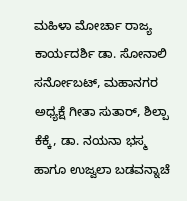ಮಹಿಳಾ ಮೋರ್ಚಾ ರಾಜ್ಯ ಕಾರ್ಯದರ್ಶಿ ಡಾ. ಸೋನಾಲಿ ಸರ್ನೋಬಟ್, ಮಹಾನಗರ ಅಧ್ಯಕ್ಷೆ ಗೀತಾ ಸುತಾರ್, ಶಿಲ್ಪಾ ಕೆಕ್ಕೆ, ಡಾ. ನಯನಾ ಭಸ್ಮ ಹಾಗೂ ಉಜ್ವಲಾ ಬಡವನ್ನಾಚೆ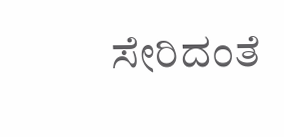ಸೇರಿದಂತೆ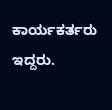ಕಾರ್ಯಕರ್ತರು ಇದ್ದರು.